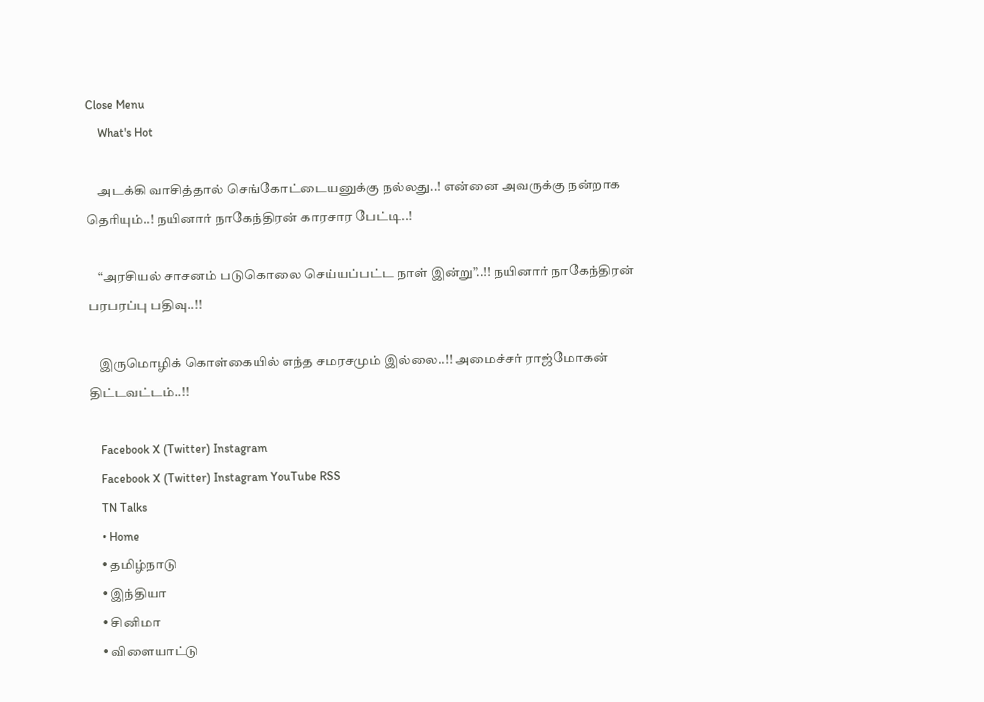Close Menu
    What's Hot

    அடக்கி வாசித்தால் செங்கோட்டையனுக்கு நல்லது..! என்னை அவருக்கு நன்றாக தெரியும்..! நயினார் நாகேந்திரன் காரசார பேட்டி..!

    “அரசியல் சாசனம் படுகொலை செய்யப்பட்ட நாள் இன்று”..!! நயினார் நாகேந்திரன் பரபரப்பு பதிவு..!!

    இருமொழிக் கொள்கையில் எந்த சமரசமும் இல்லை..!! அமைச்சர் ராஜ்மோகன் திட்டவட்டம்..!!

    Facebook X (Twitter) Instagram
    Facebook X (Twitter) Instagram YouTube RSS
    TN Talks
    • Home
    • தமிழ்நாடு
    • இந்தியா
    • சினிமா
    • விளையாட்டு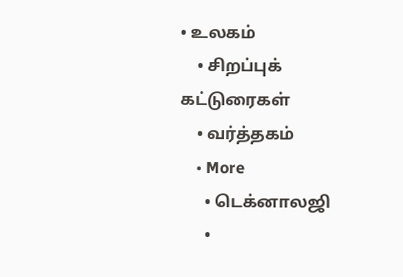• உலகம்
    • சிறப்புக் கட்டுரைகள்
    • வர்த்தகம்
    • More
      • டெக்னாலஜி
      •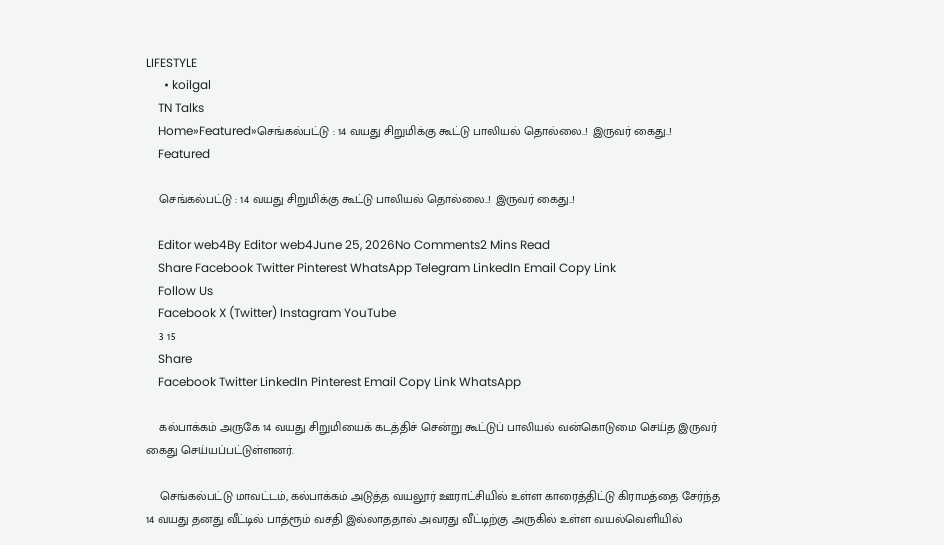LIFESTYLE
      • koilgal
    TN Talks
    Home»Featured»செங்கல்பட்டு : 14 வயது சிறுமிக்கு கூட்டு பாலியல் தொல்லை..! இருவர் கைது..!
    Featured

    செங்கல்பட்டு : 14 வயது சிறுமிக்கு கூட்டு பாலியல் தொல்லை..! இருவர் கைது..!

    Editor web4By Editor web4June 25, 2026No Comments2 Mins Read
    Share Facebook Twitter Pinterest WhatsApp Telegram LinkedIn Email Copy Link
    Follow Us
    Facebook X (Twitter) Instagram YouTube
    3 15
    Share
    Facebook Twitter LinkedIn Pinterest Email Copy Link WhatsApp

    கல்பாக்கம் அருகே 14 வயது சிறுமியைக் கடத்திச் சென்று கூட்டுப் பாலியல் வன்கொடுமை செய்த இருவர் கைது செய்யப்பட்டுள்ளனர்.

    செங்கல்பட்டு மாவட்டம், கல்பாக்கம் அடுத்த வயலூர் ஊராட்சியில் உள்ள காரைத்திட்டு கிராமத்தை சேர்ந்த 14 வயது தனது வீட்டில் பாத்ரூம் வசதி இல்லாததால் அவரது வீட்டிற்கு அருகில் உள்ள வயல்வெளியில்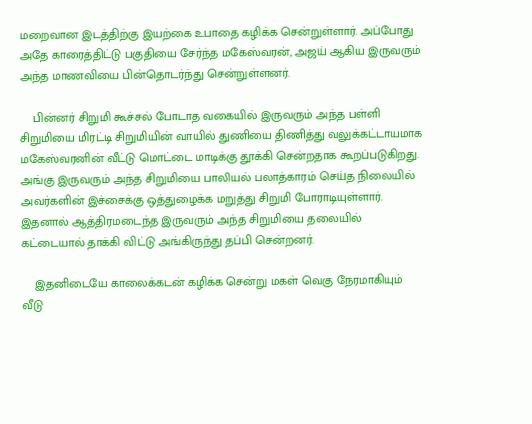மறைவான இடத்திற்கு இயற்கை உபாதை கழிக்க சென்றுள்ளார். அப்போது அதே காரைத்திட்டு பகுதியை சேர்ந்த மகேஸ்வரன், அஜய் ஆகிய இருவரும் அந்த மாணவியை பின்தொடர்ந்து சென்றுள்ளனர்.

    பின்னர் சிறுமி கூச்சல் போடாத வகையில் இருவரும் அந்த பள்ளி சிறுமியை மிரட்டி சிறுமியின் வாயில் துணியை திணித்து வலுக்கட்டாயமாக மகேஸ்வரனின் வீட்டு மொட்டை மாடிக்கு தூக்கி சென்றதாக கூறப்படுகிறது. அங்கு இருவரும் அந்த சிறுமியை பாலியல் பலாத்காரம் செய்த நிலையில் அவர்களின் இச்சைக்கு ஒத்துழைக்க மறுத்து சிறுமி போராடியுள்ளார். இதனால் ஆத்திரமடைந்த இருவரும் அந்த சிறுமியை தலையில் கட்டையால் தாக்கி விட்டு அங்கிருந்து தப்பி சென்றனர்.

    இதனிடையே காலைக்கடன் கழிக்க சென்று மகள் வெகு நேரமாகியும் வீடு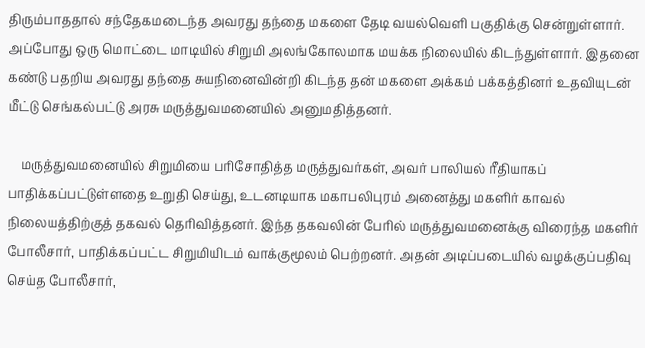திரும்பாததால் சந்தேகமடைந்த அவரது தந்தை மகளை தேடி வயல்வெளி பகுதிக்கு சென்றுள்ளார். அப்போது ஒரு மொட்டை மாடியில் சிறுமி அலங்கோலமாக மயக்க நிலையில் கிடந்துள்ளார். இதனை கண்டு பதறிய அவரது தந்தை சுயநினைவின்றி கிடந்த தன் மகளை அக்கம் பக்கத்தினர் உதவியுடன் மீட்டு செங்கல்பட்டு அரசு மருத்துவமனையில் அனுமதித்தனர்.

    மருத்துவமனையில் சிறுமியை பரிசோதித்த மருத்துவர்கள், அவர் பாலியல் ரீதியாகப் பாதிக்கப்பட்டுள்ளதை உறுதி செய்து, உடனடியாக மகாபலிபுரம் அனைத்து மகளிர் காவல் நிலையத்திற்குத் தகவல் தெரிவித்தனர். இந்த தகவலின் பேரில் மருத்துவமனைக்கு விரைந்த மகளிர் போலீசார், பாதிக்கப்பட்ட சிறுமியிடம் வாக்குமூலம் பெற்றனர். அதன் அடிப்படையில் வழக்குப்பதிவு செய்த போலீசார்,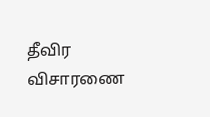தீவிர விசாரணை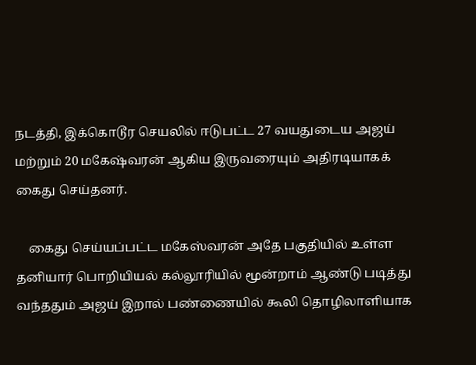நடத்தி, இக்கொடூர செயலில் ஈடுபட்ட 27 வயதுடைய அஜய் மற்றும் 20 மகேஷ்வரன் ஆகிய இருவரையும் அதிரடியாகக் கைது செய்தனர்.

    கைது செய்யப்பட்ட மகேஸ்வரன் அதே பகுதியில் உள்ள தனியார் பொறியியல் கல்லூரியில் மூன்றாம் ஆண்டு படித்து வந்ததும் அஜய் இறால் பண்ணையில் கூலி தொழிலாளியாக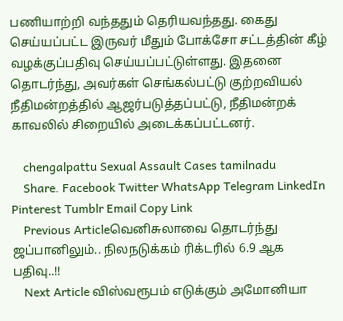பணியாற்றி வந்ததும் தெரியவந்தது. கைது செய்யப்பட்ட இருவர் மீதும் போக்சோ சட்டத்தின் கீழ் வழக்குப்பதிவு செய்யப்பட்டுள்ளது. இதனை தொடர்ந்து, அவர்கள் செங்கல்பட்டு குற்றவியல் நீதிமன்றத்தில் ஆஜர்படுத்தப்பட்டு, நீதிமன்றக் காவலில் சிறையில் அடைக்கப்பட்டனர்.

    chengalpattu Sexual Assault Cases tamilnadu
    Share. Facebook Twitter WhatsApp Telegram LinkedIn Pinterest Tumblr Email Copy Link
    Previous Articleவெனிசுலாவை தொடர்ந்து ஜப்பானிலும்.. நிலநடுக்கம் ரிக்டரில் 6.9 ஆக பதிவு..!!
    Next Article விஸ்வரூபம் எடுக்கும் அமோனியா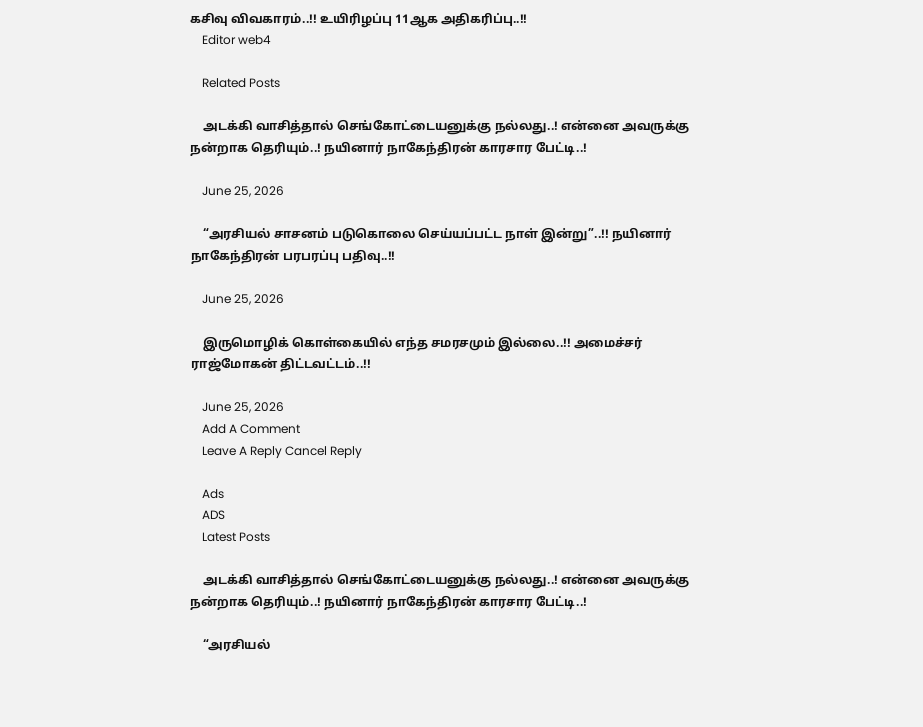கசிவு விவகாரம்..!! உயிரிழப்பு 11ஆக அதிகரிப்பு..!!
    Editor web4

    Related Posts

    அடக்கி வாசித்தால் செங்கோட்டையனுக்கு நல்லது..! என்னை அவருக்கு நன்றாக தெரியும்..! நயினார் நாகேந்திரன் காரசார பேட்டி..!

    June 25, 2026

    “அரசியல் சாசனம் படுகொலை செய்யப்பட்ட நாள் இன்று”..!! நயினார் நாகேந்திரன் பரபரப்பு பதிவு..!!

    June 25, 2026

    இருமொழிக் கொள்கையில் எந்த சமரசமும் இல்லை..!! அமைச்சர் ராஜ்மோகன் திட்டவட்டம்..!!

    June 25, 2026
    Add A Comment
    Leave A Reply Cancel Reply

    Ads
    ADS
    Latest Posts

    அடக்கி வாசித்தால் செங்கோட்டையனுக்கு நல்லது..! என்னை அவருக்கு நன்றாக தெரியும்..! நயினார் நாகேந்திரன் காரசார பேட்டி..!

    “அரசியல்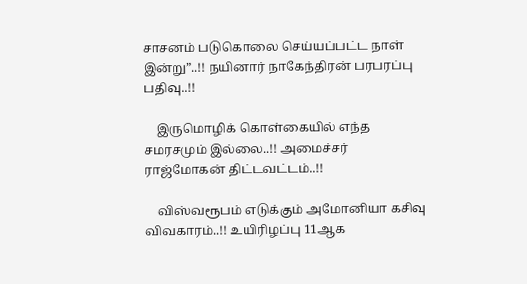சாசனம் படுகொலை செய்யப்பட்ட நாள் இன்று”..!! நயினார் நாகேந்திரன் பரபரப்பு பதிவு..!!

    இருமொழிக் கொள்கையில் எந்த சமரசமும் இல்லை..!! அமைச்சர் ராஜ்மோகன் திட்டவட்டம்..!!

    விஸ்வரூபம் எடுக்கும் அமோனியா கசிவு விவகாரம்..!! உயிரிழப்பு 11ஆக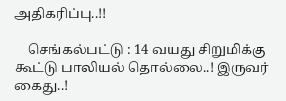அதிகரிப்பு..!!

    செங்கல்பட்டு : 14 வயது சிறுமிக்கு கூட்டு பாலியல் தொல்லை..! இருவர் கைது..!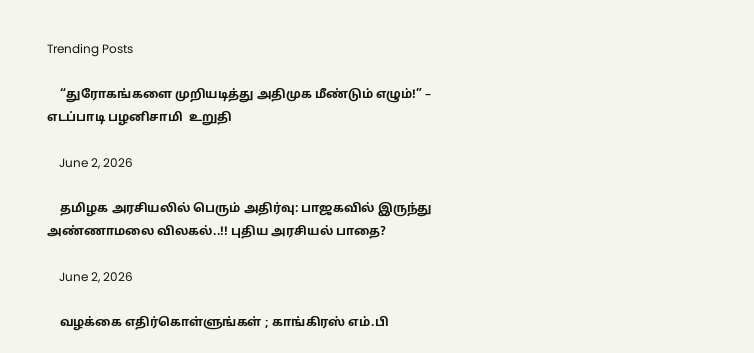Trending Posts

    “துரோகங்களை முறியடித்து அதிமுக மீண்டும் எழும்!” – எடப்பாடி பழனிசாமி  உறுதி

    June 2, 2026

    தமிழக அரசியலில் பெரும் அதிர்வு: பாஜகவில் இருந்து அண்ணாமலை விலகல்..!! புதிய அரசியல் பாதை?

    June 2, 2026

    வழக்கை எதிர்கொள்ளுங்கள் ; காங்கிரஸ் எம்.பி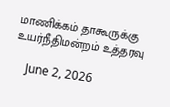மாணிக்கம் தாகூருக்கு உயர்நீதிமன்றம் உத்தரவு

    June 2, 2026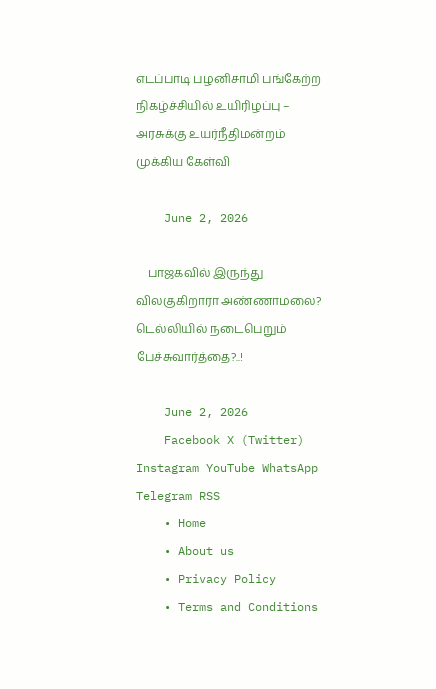எடப்பாடி பழனிசாமி பங்கேற்ற நிகழ்ச்சியில் உயிரிழப்பு – அரசுக்கு உயர்நீதிமன்றம் முக்கிய கேள்வி

    June 2, 2026

    பாஜகவில் இருந்து விலகுகிறாரா அண்ணாமலை? டெல்லியில் நடைபெறும் பேச்சுவார்த்தை?..!

    June 2, 2026
    Facebook X (Twitter) Instagram YouTube WhatsApp Telegram RSS
    • Home
    • About us
    • Privacy Policy
    • Terms and Conditions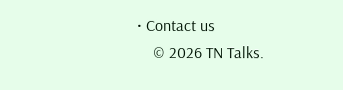• Contact us
    © 2026 TN Talks.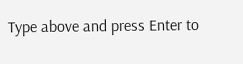Type above and press Enter to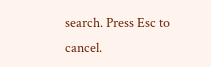search. Press Esc to cancel.